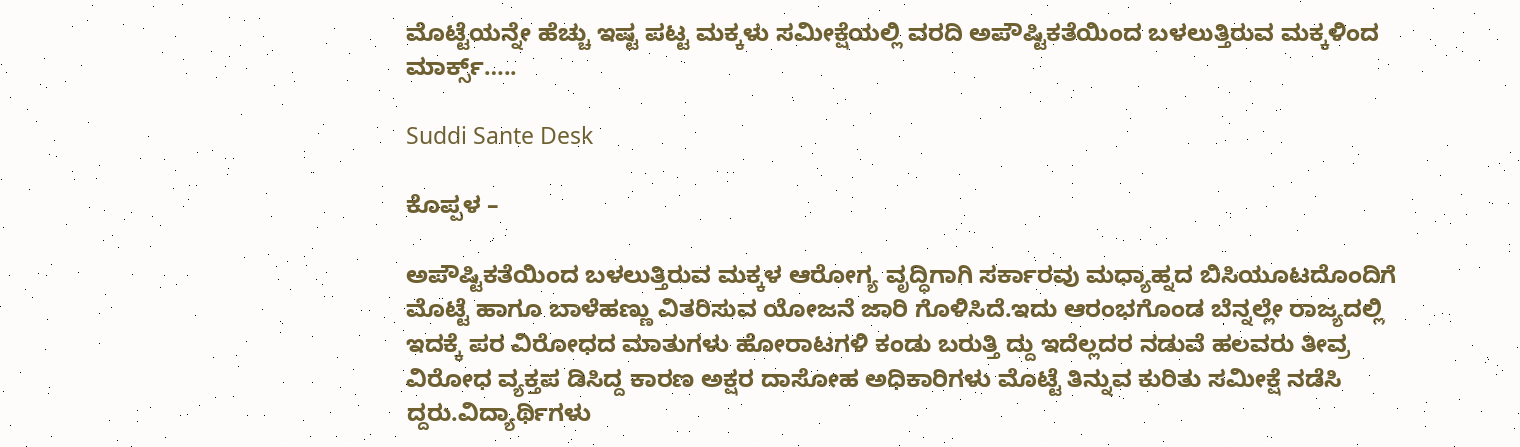ಮೊಟ್ಟೆಯನ್ನೇ ಹೆಚ್ಚು ಇಷ್ಟ ಪಟ್ಟ ಮಕ್ಕಳು ಸಮೀಕ್ಷೆಯಲ್ಲಿ ವರದಿ ಅಪೌಷ್ಟಿಕತೆಯಿಂದ ಬಳಲುತ್ತಿರುವ ಮಕ್ಕಳಿಂದ ಮಾರ್ಕ್ಸ್…..

Suddi Sante Desk

ಕೊಪ್ಪಳ –

ಅಪೌಷ್ಟಿಕತೆಯಿಂದ ಬಳಲುತ್ತಿರುವ ಮಕ್ಕಳ ಆರೋಗ್ಯ ವೃದ್ಧಿಗಾಗಿ ಸರ್ಕಾರವು ಮಧ್ಯಾಹ್ನದ ಬಿಸಿಯೂಟದೊಂದಿಗೆ ಮೊಟ್ಟೆ ಹಾಗೂ ಬಾಳೆಹಣ್ಣು ವಿತರಿಸುವ ಯೋಜನೆ ಜಾರಿ ಗೊಳಿಸಿದೆ‌.ಇದು ಆರಂಭಗೊಂಡ ಬೆನ್ನಲ್ಲೇ ರಾಜ್ಯದಲ್ಲಿ ಇದಕ್ಕೆ ಪರ ವಿರೋಧದ ಮಾತುಗಳು ಹೋರಾಟಗಳಿ ಕಂಡು ಬರುತ್ತಿ ದ್ದು ಇದೆಲ್ಲದರ ನಡುವೆ ಹಲವರು ತೀವ್ರ ವಿರೋಧ ವ್ಯಕ್ತಪ ಡಿಸಿದ್ದ ಕಾರಣ ಅಕ್ಷರ ದಾಸೋಹ ಅಧಿಕಾರಿಗಳು ಮೊಟ್ಟೆ ತಿನ್ನುವ ಕುರಿತು ಸಮೀಕ್ಷೆ ನಡೆಸಿ ದ್ದರು.ವಿದ್ಯಾರ್ಥಿಗಳು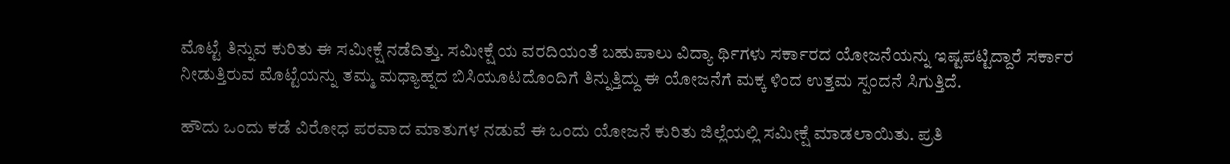ಮೊಟ್ಟೆ ತಿನ್ನುವ ಕುರಿತು ಈ ಸಮೀಕ್ಷೆ ನಡೆದಿತ್ತು. ಸಮೀಕ್ಷೆ ಯ ವರದಿಯಂತೆ ಬಹುಪಾಲು ವಿದ್ಯಾ ರ್ಥಿಗಳು ಸರ್ಕಾರದ ಯೋಜನೆಯನ್ನು ಇಷ್ಟಪಟ್ಟಿದ್ದಾರೆ ಸರ್ಕಾರ ನೀಡುತ್ತಿರುವ ಮೊಟ್ಟೆಯನ್ನು ತಮ್ಮ ಮಧ್ಯಾಹ್ನದ ಬಿಸಿಯೂಟದೊಂದಿಗೆ ತಿನ್ನುತ್ತಿದ್ದು ಈ ಯೋಜನೆಗೆ ಮಕ್ಕ ಳಿಂದ ಉತ್ತಮ ಸ್ಪಂದನೆ ಸಿಗುತ್ತಿದೆ.

ಹೌದು ಒಂದು ಕಡೆ ವಿರೋಧ ಪರವಾದ ಮಾತುಗಳ ನಡುವೆ ಈ ಒಂದು ಯೋಜನೆ ಕುರಿತು ಜಿಲ್ಲೆಯಲ್ಲಿ ಸಮೀಕ್ಷೆ ಮಾಡಲಾಯಿತು. ಪ್ರತಿ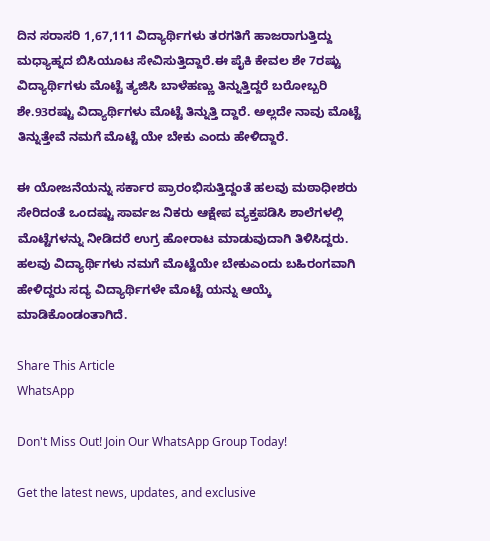ದಿನ ಸರಾಸರಿ 1,67,111 ವಿದ್ಯಾರ್ಥಿಗಳು ತರಗತಿಗೆ ಹಾಜರಾಗುತ್ತಿದ್ದು ಮಧ್ಯಾಹ್ನದ ಬಿಸಿಯೂಟ ಸೇವಿಸುತ್ತಿದ್ದಾರೆ.ಈ ಪೈಕಿ ಕೇವಲ ಶೇ 7ರಷ್ಟು ವಿದ್ಯಾರ್ಥಿಗಳು ಮೊಟ್ಟೆ ತ್ಯಜಿಸಿ ಬಾಳೆಹಣ್ಣು ತಿನ್ನುತ್ತಿದ್ದರೆ ಬರೋಬ್ಬರಿ ಶೇ.93ರಷ್ಟು ವಿದ್ಯಾರ್ಥಿಗಳು ಮೊಟ್ಟೆ ತಿನ್ನುತ್ತಿ ದ್ದಾರೆ. ಅಲ್ಲದೇ ನಾವು ಮೊಟ್ಟೆ ತಿನ್ನುತ್ತೇವೆ ನಮಗೆ ಮೊಟ್ಟೆ ಯೇ ಬೇಕು ಎಂದು ಹೇಳಿದ್ದಾರೆ.

ಈ ಯೋಜನೆಯನ್ನು ಸರ್ಕಾರ ಪ್ರಾರಂಭಿಸುತ್ತಿದ್ದಂತೆ ಹಲವು ಮಠಾಧೀಶರು ಸೇರಿದಂತೆ ಒಂದಷ್ಟು ಸಾರ್ವಜ ನಿಕರು ಆಕ್ಷೇಪ ವ್ಯಕ್ತಪಡಿಸಿ ಶಾಲೆಗಳಲ್ಲಿ ಮೊಟ್ಟೆಗಳನ್ನು ನೀಡಿದರೆ ಉಗ್ರ ಹೋರಾಟ ಮಾಡುವುದಾಗಿ ತಿಳಿಸಿದ್ದರು. ಹಲವು ವಿದ್ಯಾರ್ಥಿಗಳು ನಮಗೆ ಮೊಟ್ಟೆಯೇ ಬೇಕುಎಂದು ಬಹಿರಂಗವಾಗಿ ಹೇಳಿದ್ದರು ಸದ್ಯ ವಿದ್ಯಾರ್ಥಿಗಳೇ ಮೊಟ್ಟೆ ಯನ್ನು ಆಯ್ಕೆ ಮಾಡಿಕೊಂಡಂತಾಗಿದೆ.

Share This Article
WhatsApp

Don't Miss Out! Join Our WhatsApp Group Today!

Get the latest news, updates, and exclusive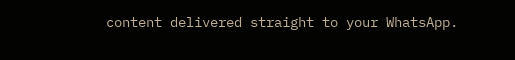content delivered straight to your WhatsApp.